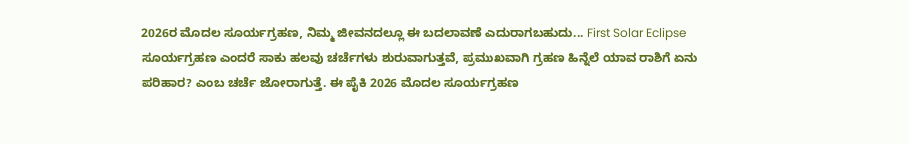2026ರ ಮೊದಲ ಸೂರ್ಯಗ್ರಹಣ, ನಿಮ್ಮ ಜೀವನದಲ್ಲೂ ಈ ಬದಲಾವಣೆ ಎದುರಾಗಬಹುದು... First Solar Eclipse
ಸೂರ್ಯಗ್ರಹಣ ಎಂದರೆ ಸಾಕು ಹಲವು ಚರ್ಚೆಗಳು ಶುರುವಾಗುತ್ತವೆ, ಪ್ರಮುಖವಾಗಿ ಗ್ರಹಣ ಹಿನ್ನೆಲೆ ಯಾವ ರಾಶಿಗೆ ಏನು ಪರಿಹಾರ? ಎಂಬ ಚರ್ಚೆ ಜೋರಾಗುತ್ತೆ. ಈ ಪೈಕಿ 2026 ಮೊದಲ ಸೂರ್ಯಗ್ರಹಣ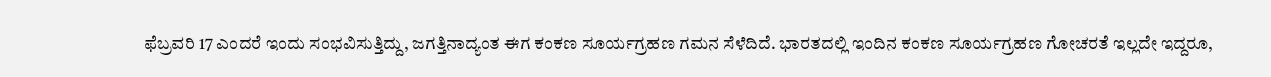ಫೆಬ್ರವರಿ 17 ಎಂದರೆ ಇಂದು ಸಂಭವಿಸುತ್ತಿದ್ದು, ಜಗತ್ತಿನಾದ್ಯಂತ ಈಗ ಕಂಕಣ ಸೂರ್ಯಗ್ರಹಣ ಗಮನ ಸೆಳೆದಿದೆ. ಭಾರತದಲ್ಲಿ ಇಂದಿನ ಕಂಕಣ ಸೂರ್ಯಗ್ರಹಣ ಗೋಚರತೆ ಇಲ್ಲದೇ ಇದ್ದರೂ,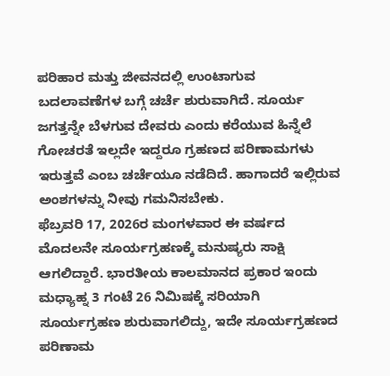ಪರಿಹಾರ ಮತ್ತು ಜೀವನದಲ್ಲಿ ಉಂಟಾಗುವ ಬದಲಾವಣೆಗಳ ಬಗ್ಗೆ ಚರ್ಚೆ ಶುರುವಾಗಿದೆ. ಸೂರ್ಯ ಜಗತ್ತನ್ನೇ ಬೆಳಗುವ ದೇವರು ಎಂದು ಕರೆಯುವ ಹಿನ್ನೆಲೆ ಗೋಚರತೆ ಇಲ್ಲದೇ ಇದ್ದರೂ ಗ್ರಹಣದ ಪರಿಣಾಮಗಳು ಇರುತ್ತವೆ ಎಂಬ ಚರ್ಚೆಯೂ ನಡೆದಿದೆ. ಹಾಗಾದರೆ ಇಲ್ಲಿರುವ ಅಂಶಗಳನ್ನು ನೀವು ಗಮನಿಸಬೇಕು.
ಫೆಬ್ರವರಿ 17, 2026ರ ಮಂಗಳವಾರ ಈ ವರ್ಷದ ಮೊದಲನೇ ಸೂರ್ಯಗ್ರಹಣಕ್ಕೆ ಮನುಷ್ಯರು ಸಾಕ್ಷಿ ಆಗಲಿದ್ದಾರೆ. ಭಾರತೀಯ ಕಾಲಮಾನದ ಪ್ರಕಾರ ಇಂದು ಮಧ್ಯಾಹ್ನ 3 ಗಂಟೆ 26 ನಿಮಿಷಕ್ಕೆ ಸರಿಯಾಗಿ ಸೂರ್ಯಗ್ರಹಣ ಶುರುವಾಗಲಿದ್ದು, ಇದೇ ಸೂರ್ಯಗ್ರಹಣದ ಪರಿಣಾಮ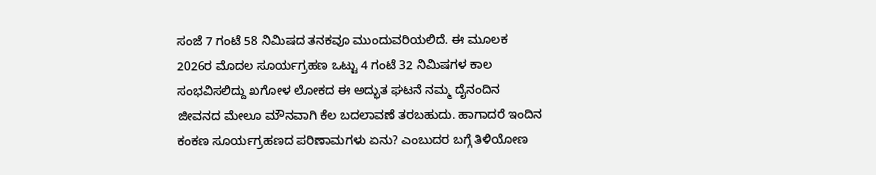ಸಂಜೆ 7 ಗಂಟೆ 58 ನಿಮಿಷದ ತನಕವೂ ಮುಂದುವರಿಯಲಿದೆ. ಈ ಮೂಲಕ 2026ರ ಮೊದಲ ಸೂರ್ಯಗ್ರಹಣ ಒಟ್ಟು 4 ಗಂಟೆ 32 ನಿಮಿಷಗಳ ಕಾಲ ಸಂಭವಿಸಲಿದ್ದು ಖಗೋಳ ಲೋಕದ ಈ ಅದ್ಭುತ ಘಟನೆ ನಮ್ಮ ದೈನಂದಿನ ಜೀವನದ ಮೇಲೂ ಮೌನವಾಗಿ ಕೆಲ ಬದಲಾವಣೆ ತರಬಹುದು. ಹಾಗಾದರೆ ಇಂದಿನ ಕಂಕಣ ಸೂರ್ಯಗ್ರಹಣದ ಪರಿಣಾಮಗಳು ಏನು? ಎಂಬುದರ ಬಗ್ಗೆ ತಿಳಿಯೋಣ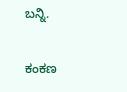ಬನ್ನಿ.

ಕಂಕಣ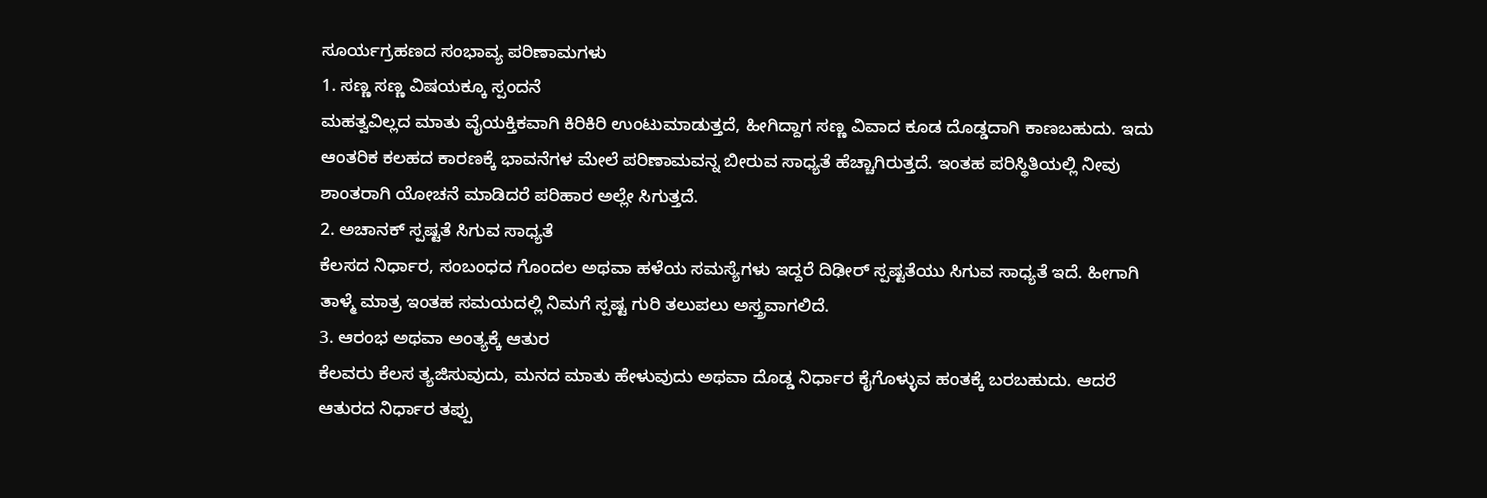ಸೂರ್ಯಗ್ರಹಣದ ಸಂಭಾವ್ಯ ಪರಿಣಾಮಗಳು
1. ಸಣ್ಣ ಸಣ್ಣ ವಿಷಯಕ್ಕೂ ಸ್ಪಂದನೆ
ಮಹತ್ವವಿಲ್ಲದ ಮಾತು ವೈಯಕ್ತಿಕವಾಗಿ ಕಿರಿಕಿರಿ ಉಂಟುಮಾಡುತ್ತದೆ, ಹೀಗಿದ್ದಾಗ ಸಣ್ಣ ವಿವಾದ ಕೂಡ ದೊಡ್ಡದಾಗಿ ಕಾಣಬಹುದು. ಇದು ಆಂತರಿಕ ಕಲಹದ ಕಾರಣಕ್ಕೆ ಭಾವನೆಗಳ ಮೇಲೆ ಪರಿಣಾಮವನ್ನ ಬೀರುವ ಸಾಧ್ಯತೆ ಹೆಚ್ಚಾಗಿರುತ್ತದೆ. ಇಂತಹ ಪರಿಸ್ಥಿತಿಯಲ್ಲಿ ನೀವು ಶಾಂತರಾಗಿ ಯೋಚನೆ ಮಾಡಿದರೆ ಪರಿಹಾರ ಅಲ್ಲೇ ಸಿಗುತ್ತದೆ.
2. ಅಚಾನಕ್ ಸ್ಪಷ್ಟತೆ ಸಿಗುವ ಸಾಧ್ಯತೆ
ಕೆಲಸದ ನಿರ್ಧಾರ, ಸಂಬಂಧದ ಗೊಂದಲ ಅಥವಾ ಹಳೆಯ ಸಮಸ್ಯೆಗಳು ಇದ್ದರೆ ದಿಢೀರ್ ಸ್ಪಷ್ಟತೆಯು ಸಿಗುವ ಸಾಧ್ಯತೆ ಇದೆ. ಹೀಗಾಗಿ ತಾಳ್ಮೆ ಮಾತ್ರ ಇಂತಹ ಸಮಯದಲ್ಲಿ ನಿಮಗೆ ಸ್ಪಷ್ಟ ಗುರಿ ತಲುಪಲು ಅಸ್ತ್ರವಾಗಲಿದೆ.
3. ಆರಂಭ ಅಥವಾ ಅಂತ್ಯಕ್ಕೆ ಆತುರ
ಕೆಲವರು ಕೆಲಸ ತ್ಯಜಿಸುವುದು, ಮನದ ಮಾತು ಹೇಳುವುದು ಅಥವಾ ದೊಡ್ಡ ನಿರ್ಧಾರ ಕೈಗೊಳ್ಳುವ ಹಂತಕ್ಕೆ ಬರಬಹುದು. ಆದರೆ ಆತುರದ ನಿರ್ಧಾರ ತಪ್ಪು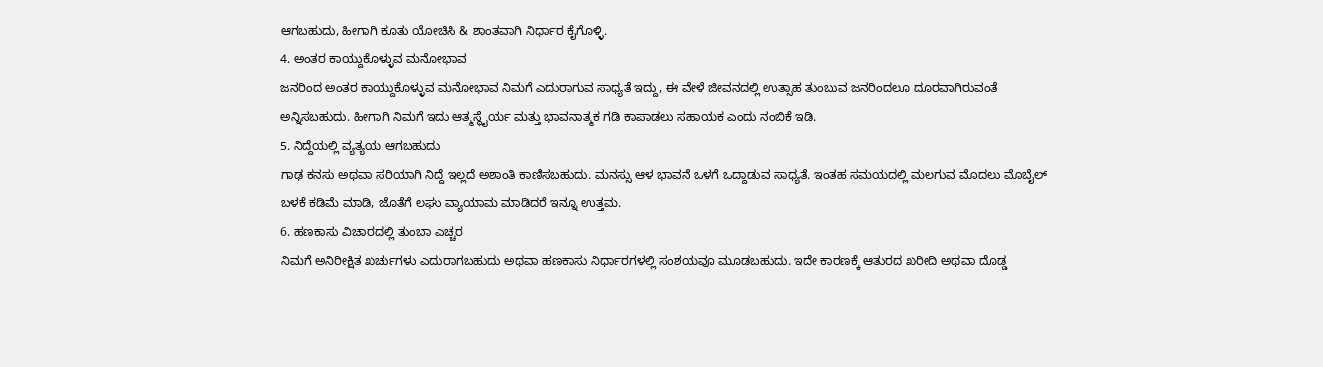ಆಗಬಹುದು, ಹೀಗಾಗಿ ಕೂತು ಯೋಚಿಸಿ & ಶಾಂತವಾಗಿ ನಿರ್ಧಾರ ಕೈಗೊಳ್ಳಿ.
4. ಅಂತರ ಕಾಯ್ದುಕೊಳ್ಳುವ ಮನೋಭಾವ
ಜನರಿಂದ ಅಂತರ ಕಾಯ್ದುಕೊಳ್ಳುವ ಮನೋಭಾವ ನಿಮಗೆ ಎದುರಾಗುವ ಸಾಧ್ಯತೆ ಇದ್ದು, ಈ ವೇಳೆ ಜೀವನದಲ್ಲಿ ಉತ್ಸಾಹ ತುಂಬುವ ಜನರಿಂದಲೂ ದೂರವಾಗಿರುವಂತೆ ಅನ್ನಿಸಬಹುದು. ಹೀಗಾಗಿ ನಿಮಗೆ ಇದು ಆತ್ಮಸ್ಥೈರ್ಯ ಮತ್ತು ಭಾವನಾತ್ಮಕ ಗಡಿ ಕಾಪಾಡಲು ಸಹಾಯಕ ಎಂದು ನಂಬಿಕೆ ಇಡಿ.
5. ನಿದ್ದೆಯಲ್ಲಿ ವ್ಯತ್ಯಯ ಆಗಬಹುದು
ಗಾಢ ಕನಸು ಅಥವಾ ಸರಿಯಾಗಿ ನಿದ್ದೆ ಇಲ್ಲದೆ ಅಶಾಂತಿ ಕಾಣಿಸಬಹುದು. ಮನಸ್ಸು ಆಳ ಭಾವನೆ ಒಳಗೆ ಒದ್ದಾಡುವ ಸಾಧ್ಯತೆ. ಇಂತಹ ಸಮಯದಲ್ಲಿ ಮಲಗುವ ಮೊದಲು ಮೊಬೈಲ್ ಬಳಕೆ ಕಡಿಮೆ ಮಾಡಿ, ಜೊತೆಗೆ ಲಘು ವ್ಯಾಯಾಮ ಮಾಡಿದರೆ ಇನ್ನೂ ಉತ್ತಮ.
6. ಹಣಕಾಸು ವಿಚಾರದಲ್ಲಿ ತುಂಬಾ ಎಚ್ಚರ
ನಿಮಗೆ ಅನಿರೀಕ್ಷಿತ ಖರ್ಚುಗಳು ಎದುರಾಗಬಹುದು ಅಥವಾ ಹಣಕಾಸು ನಿರ್ಧಾರಗಳಲ್ಲಿ ಸಂಶಯವೂ ಮೂಡಬಹುದು. ಇದೇ ಕಾರಣಕ್ಕೆ ಆತುರದ ಖರೀದಿ ಅಥವಾ ದೊಡ್ಡ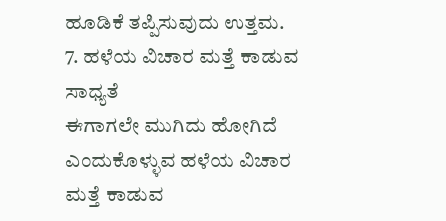ಹೂಡಿಕೆ ತಪ್ಪಿಸುವುದು ಉತ್ತಮ.
7. ಹಳೆಯ ವಿಚಾರ ಮತ್ತೆ ಕಾಡುವ ಸಾಧ್ಯತೆ
ಈಗಾಗಲೇ ಮುಗಿದು ಹೋಗಿದೆ ಎಂದುಕೊಳ್ಳುವ ಹಳೆಯ ವಿಚಾರ ಮತ್ತೆ ಕಾಡುವ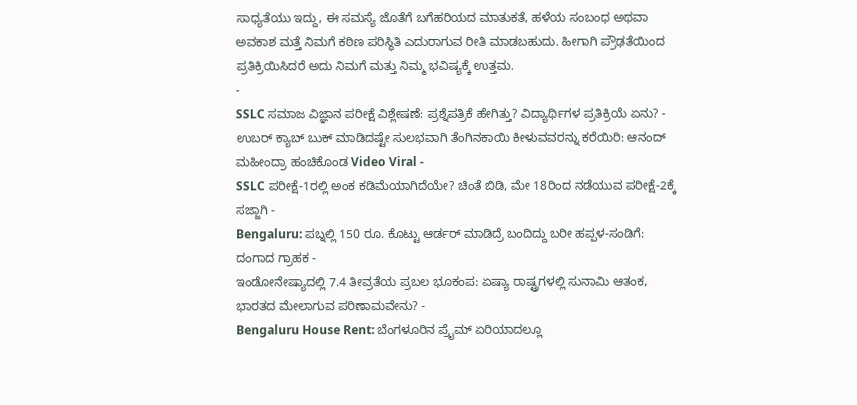ಸಾಧ್ಯತೆಯು ಇದ್ದು, ಈ ಸಮಸ್ಯೆ ಜೊತೆಗೆ ಬಗೆಹರಿಯದ ಮಾತುಕತೆ, ಹಳೆಯ ಸಂಬಂಧ ಅಥವಾ ಅವಕಾಶ ಮತ್ತೆ ನಿಮಗೆ ಕಠಿಣ ಪರಿಸ್ಥಿತಿ ಎದುರಾಗುವ ರೀತಿ ಮಾಡಬಹುದು. ಹೀಗಾಗಿ ಪ್ರೌಢತೆಯಿಂದ ಪ್ರತಿಕ್ರಿಯಿಸಿದರೆ ಅದು ನಿಮಗೆ ಮತ್ತು ನಿಮ್ಮ ಭವಿಷ್ಯಕ್ಕೆ ಉತ್ತಮ.
-
SSLC ಸಮಾಜ ವಿಜ್ಞಾನ ಪರೀಕ್ಷೆ ವಿಶ್ಲೇಷಣೆ: ಪ್ರಶ್ನೆಪತ್ರಿಕೆ ಹೇಗಿತ್ತು? ವಿದ್ಯಾರ್ಥಿಗಳ ಪ್ರತಿಕ್ರಿಯೆ ಏನು? -
ಉಬರ್ ಕ್ಯಾಬ್ ಬುಕ್ ಮಾಡಿದಷ್ಟೇ ಸುಲಭವಾಗಿ ತೆಂಗಿನಕಾಯಿ ಕೀಳುವವರನ್ನು ಕರೆಯಿರಿ: ಆನಂದ್ ಮಹೀಂದ್ರಾ ಹಂಚಿಕೊಂಡ Video Viral -
SSLC ಪರೀಕ್ಷೆ-1ರಲ್ಲಿ ಅಂಕ ಕಡಿಮೆಯಾಗಿದೆಯೇ? ಚಿಂತೆ ಬಿಡಿ, ಮೇ 18ರಿಂದ ನಡೆಯುವ ಪರೀಕ್ಷೆ-2ಕ್ಕೆ ಸಜ್ಜಾಗಿ -
Bengaluru: ಪಬ್ನಲ್ಲಿ 150 ರೂ. ಕೊಟ್ಟು ಆರ್ಡರ್ ಮಾಡಿದ್ರೆ ಬಂದಿದ್ದು ಬರೀ ಹಪ್ಪಳ-ಸಂಡಿಗೆ: ದಂಗಾದ ಗ್ರಾಹಕ -
ಇಂಡೋನೇಷ್ಯಾದಲ್ಲಿ 7.4 ತೀವ್ರತೆಯ ಪ್ರಬಲ ಭೂಕಂಪ: ಏಷ್ಯಾ ರಾಷ್ಟ್ರಗಳಲ್ಲಿ ಸುನಾಮಿ ಆತಂಕ, ಭಾರತದ ಮೇಲಾಗುವ ಪರಿಣಾಮವೇನು? -
Bengaluru House Rent: ಬೆಂಗಳೂರಿನ ಪ್ರೈಮ್ ಏರಿಯಾದಲ್ಲೂ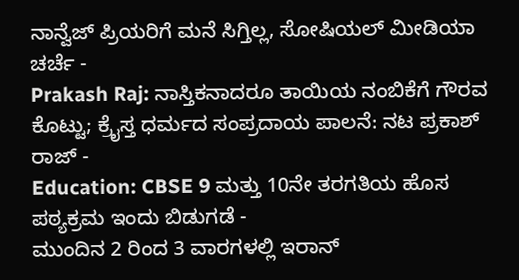ನಾನ್ವೆಜ್ ಪ್ರಿಯರಿಗೆ ಮನೆ ಸಿಗ್ತಿಲ್ಲ, ಸೋಷಿಯಲ್ ಮೀಡಿಯಾ ಚರ್ಚೆ -
Prakash Raj: ನಾಸ್ತಿಕನಾದರೂ ತಾಯಿಯ ನಂಬಿಕೆಗೆ ಗೌರವ ಕೊಟ್ಟು; ಕ್ರೈಸ್ತ ಧರ್ಮದ ಸಂಪ್ರದಾಯ ಪಾಲನೆ: ನಟ ಪ್ರಕಾಶ್ ರಾಜ್ -
Education: CBSE 9 ಮತ್ತು 10ನೇ ತರಗತಿಯ ಹೊಸ ಪಠ್ಯಕ್ರಮ ಇಂದು ಬಿಡುಗಡೆ -
ಮುಂದಿನ 2 ರಿಂದ 3 ವಾರಗಳಲ್ಲಿ ಇರಾನ್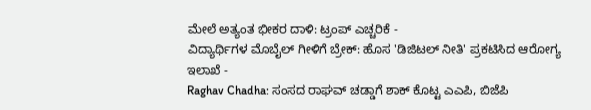ಮೇಲೆ ಅತ್ಯಂತ ಭೀಕರ ದಾಳಿ: ಟ್ರಂಪ್ ಎಚ್ಚರಿಕೆ -
ವಿದ್ಯಾರ್ಥಿಗಳ ಮೊಬೈಲ್ ಗೀಳಿಗೆ ಬ್ರೇಕ್: ಹೊಸ 'ಡಿಜಿಟಲ್ ನೀತಿ' ಪ್ರಕಟಿಸಿದ ಆರೋಗ್ಯ ಇಲಾಖೆ -
Raghav Chadha: ಸಂಸದ ರಾಘವ್ ಚಡ್ಡಾಗೆ ಶಾಕ್ ಕೊಟ್ಟ ಎಎಪಿ, ಬಿಜೆಪಿ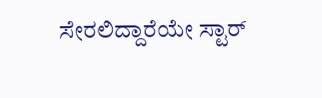ಸೇರಲಿದ್ದಾರೆಯೇ ಸ್ಟಾರ್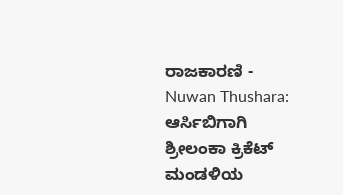ರಾಜಕಾರಣಿ -
Nuwan Thushara: ಆರ್ಸಿಬಿಗಾಗಿ ಶ್ರೀಲಂಕಾ ಕ್ರಿಕೆಟ್ ಮಂಡಳಿಯ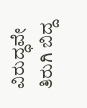ವಿರುದ್ಧವೇ ತಿರುಗಿ ಬಿದ್ದ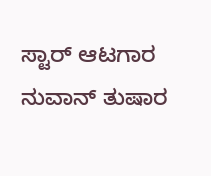ಸ್ಟಾರ್ ಆಟಗಾರ ನುವಾನ್ ತುಷಾರ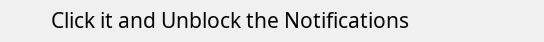Click it and Unblock the Notifications